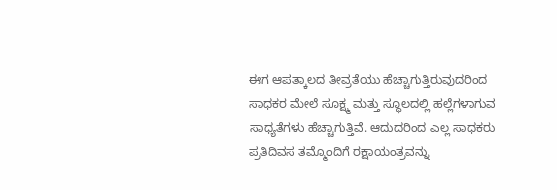ಈಗ ಆಪತ್ಕಾಲದ ತೀವ್ರತೆಯು ಹೆಚ್ಚಾಗುತ್ತಿರುವುದರಿಂದ ಸಾಧಕರ ಮೇಲೆ ಸೂಕ್ಷ್ಮ ಮತ್ತು ಸ್ಥೂಲದಲ್ಲಿ ಹಲ್ಲೆಗಳಾಗುವ ಸಾಧ್ಯತೆಗಳು ಹೆಚ್ಚಾಗುತ್ತಿವೆ. ಆದುದರಿಂದ ಎಲ್ಲ ಸಾಧಕರು ಪ್ರತಿದಿವಸ ತಮ್ಮೊಂದಿಗೆ ರಕ್ಷಾಯಂತ್ರವನ್ನು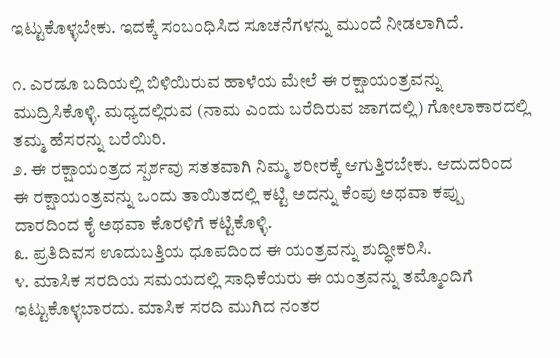ಇಟ್ಟುಕೊಳ್ಳಬೇಕು. ಇದಕ್ಕೆ ಸಂಬಂಧಿಸಿದ ಸೂಚನೆಗಳನ್ನು ಮುಂದೆ ನೀಡಲಾಗಿದೆ.

೧. ಎರಡೂ ಬದಿಯಲ್ಲಿ ಬಿಳಿಯಿರುವ ಹಾಳೆಯ ಮೇಲೆ ಈ ರಕ್ಷಾಯಂತ್ರವನ್ನು ಮುದ್ರಿಸಿಕೊಳ್ಳಿ. ಮಧ್ಯದಲ್ಲಿರುವ (ನಾಮ ಎಂದು ಬರೆದಿರುವ ಜಾಗದಲ್ಲಿ) ಗೋಲಾಕಾರದಲ್ಲಿ ತಮ್ಮ ಹೆಸರನ್ನು ಬರೆಯಿರಿ.
೨. ಈ ರಕ್ಷಾಯಂತ್ರದ ಸ್ಪರ್ಶವು ಸತತವಾಗಿ ನಿಮ್ಮ ಶರೀರಕ್ಕೆ ಆಗುತ್ತಿರಬೇಕು. ಆದುದರಿಂದ ಈ ರಕ್ಷಾಯಂತ್ರವನ್ನು ಒಂದು ತಾಯಿತದಲ್ಲಿ ಕಟ್ಟಿ ಅದನ್ನು ಕೆಂಪು ಅಥವಾ ಕಪ್ಪು ದಾರದಿಂದ ಕೈ ಅಥವಾ ಕೊರಳಿಗೆ ಕಟ್ಟಿಕೊಳ್ಳಿ.
೩. ಪ್ರತಿದಿವಸ ಊದುಬತ್ತಿಯ ಧೂಪದಿಂದ ಈ ಯಂತ್ರವನ್ನು ಶುದ್ಧೀಕರಿಸಿ.
೪. ಮಾಸಿಕ ಸರದಿಯ ಸಮಯದಲ್ಲಿ ಸಾಧಿಕೆಯರು ಈ ಯಂತ್ರವನ್ನು ತಮ್ಮೊಂದಿಗೆ ಇಟ್ಟುಕೊಳ್ಳಬಾರದು. ಮಾಸಿಕ ಸರದಿ ಮುಗಿದ ನಂತರ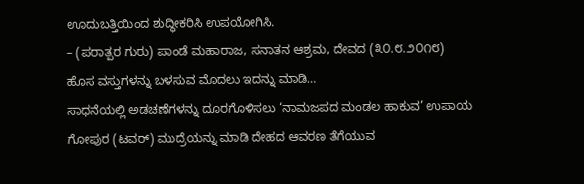ಊದುಬತ್ತಿಯಿಂದ ಶುದ್ಧೀಕರಿಸಿ ಉಪಯೋಗಿಸಿ.
– (ಪರಾತ್ಪರ ಗುರು) ಪಾಂಡೆ ಮಹಾರಾಜ, ಸನಾತನ ಆಶ್ರಮ, ದೇವದ (೩೦.೮.೨೦೧೮)
ಹೊಸ ವಸ್ತುಗಳನ್ನು ಬಳಸುವ ಮೊದಲು ಇದನ್ನು ಮಾಡಿ…
ಸಾಧನೆಯಲ್ಲಿ ಅಡಚಣೆಗಳನ್ನು ದೂರಗೊಳಿಸಲು ‘ನಾಮಜಪದ ಮಂಡಲ ಹಾಕುವ’ ಉಪಾಯ
ಗೋಪುರ (ಟವರ್) ಮುದ್ರೆಯನ್ನು ಮಾಡಿ ದೇಹದ ಆವರಣ ತೆಗೆಯುವ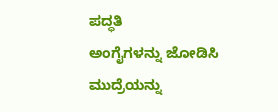ಪದ್ಧತಿ
ಅಂಗೈಗಳನ್ನು ಜೋಡಿಸಿ ಮುದ್ರೆಯನ್ನು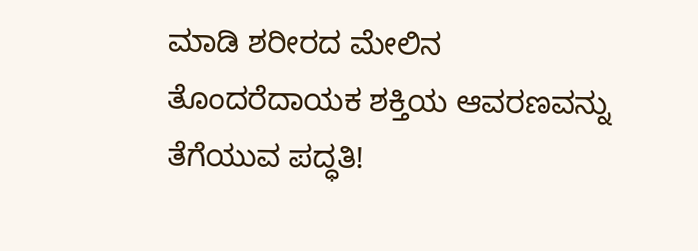ಮಾಡಿ ಶರೀರದ ಮೇಲಿನ ತೊಂದರೆದಾಯಕ ಶಕ್ತಿಯ ಆವರಣವನ್ನು ತೆಗೆಯುವ ಪದ್ಧತಿ!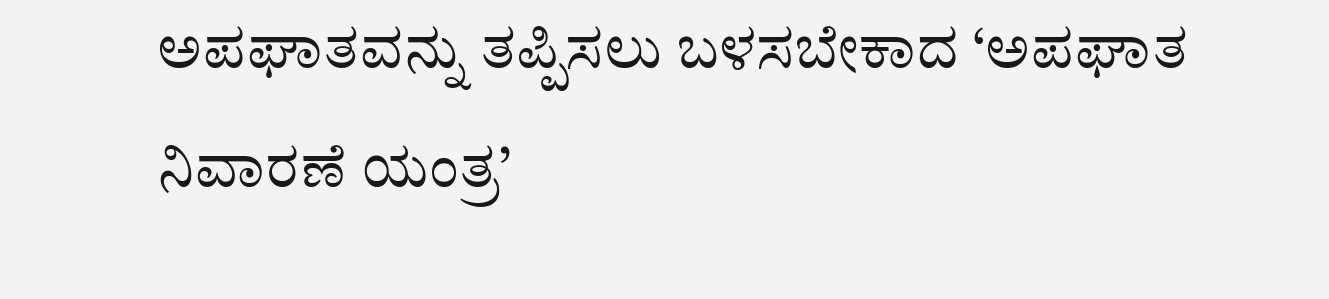ಅಪಘಾತವನ್ನು ತಪ್ಪಿಸಲು ಬಳಸಬೇಕಾದ ‘ಅಪಘಾತ ನಿವಾರಣೆ ಯಂತ್ರ’